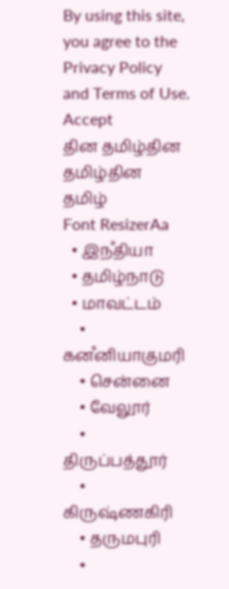By using this site, you agree to the Privacy Policy and Terms of Use.
Accept
தின தமிழ்தின தமிழ்தின தமிழ்
Font ResizerAa
  • இநஂதியா
  • தமிழ்நாடு
  • மாவட்டம்
    • கனஂனியாகுமரி
    • சென்னை
    • வேலூர்
    • திருப்பத்தூர்
    • கிருஷ்ணகிரி
    • தருமபுரி
    •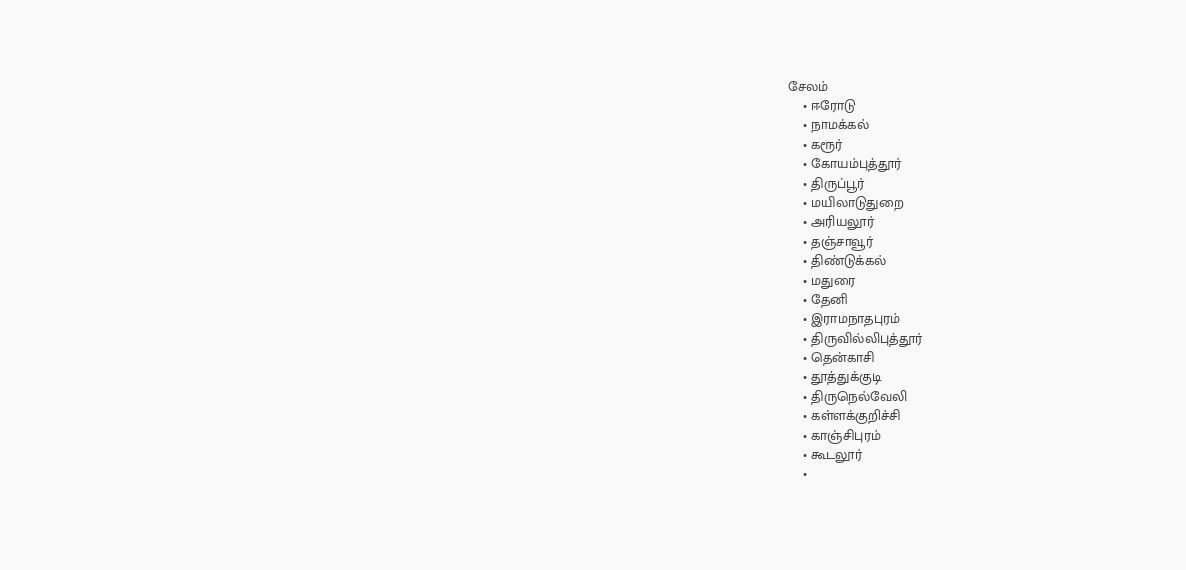சேலம்
    • ஈரோடு
    • நாமக்கல்
    • கரூர்
    • கோயம்புத்தூர்
    • திருப்பூர்
    • மயிலாடுதுறை
    • அரியலூர்
    • தஞ்சாவூர்
    • திண்டுக்கல்
    • மதுரை
    • தேனி
    • இராமநாதபுரம்
    • திருவில்லிபுத்தூர்
    • தென்காசி
    • தூத்துக்குடி
    • திருநெல்வேலி
    • கள்ளக்குறிச்சி
    • காஞ்சிபுரம்
    • கூடலூர்
    •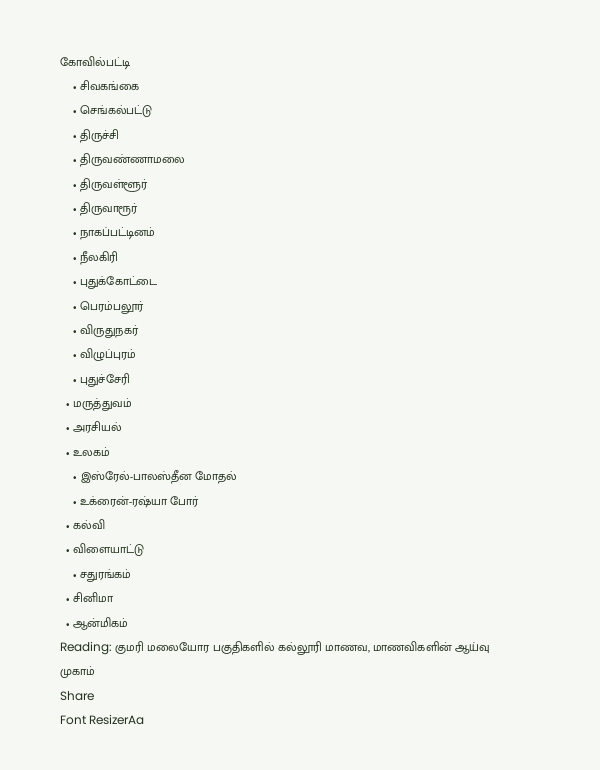கோவில்பட்டி
    • சிவகங்கை
    • செங்கல்பட்டு
    • திருச்சி
    • திருவண்ணாமலை
    • திருவள்ளூர்
    • திருவாரூர்
    • நாகப்பட்டினம்
    • நீலகிரி
    • புதுக்கோட்டை
    • பெரம்பலூர்
    • விருதுநகர்
    • விழுப்புரம்
    • புதுச்சேரி
  • மருத்துவம்
  • அரசியல்
  • உலகம்
    • இஸ்ரேல்-பாலஸ்தீன மோதல்
    • உக்ரைன்-ரஷ்யா போர்
  • கல்வி
  • விளையாட்டு
    • சதுரங்கம்
  • சினிமா
  • ஆன்மிகம்
Reading: குமரி மலையோர பகுதிகளில் கல்லூரி மாணவ, மாணவிகளின் ஆய்வு முகாம்
Share
Font ResizerAa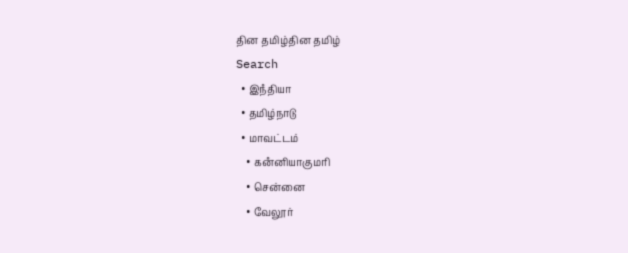தின தமிழ்தின தமிழ்
Search
  • இநஂதியா
  • தமிழ்நாடு
  • மாவட்டம்
    • கனஂனியாகுமரி
    • சென்னை
    • வேலூர்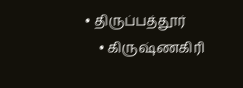• திருப்பத்தூர்
    • கிருஷ்ணகிரி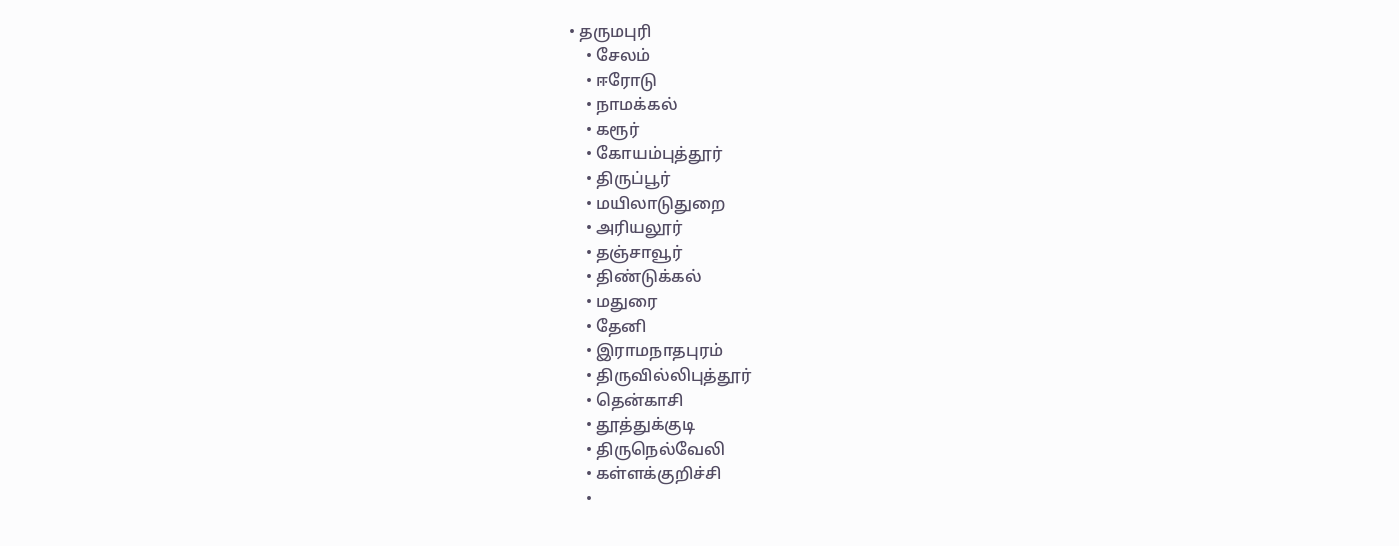• தருமபுரி
    • சேலம்
    • ஈரோடு
    • நாமக்கல்
    • கரூர்
    • கோயம்புத்தூர்
    • திருப்பூர்
    • மயிலாடுதுறை
    • அரியலூர்
    • தஞ்சாவூர்
    • திண்டுக்கல்
    • மதுரை
    • தேனி
    • இராமநாதபுரம்
    • திருவில்லிபுத்தூர்
    • தென்காசி
    • தூத்துக்குடி
    • திருநெல்வேலி
    • கள்ளக்குறிச்சி
    •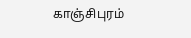காஞ்சிபுரம்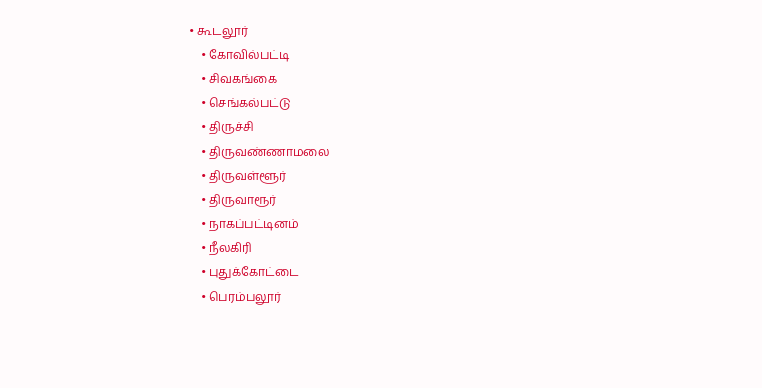• கூடலூர்
    • கோவில்பட்டி
    • சிவகங்கை
    • செங்கல்பட்டு
    • திருச்சி
    • திருவண்ணாமலை
    • திருவள்ளூர்
    • திருவாரூர்
    • நாகப்பட்டினம்
    • நீலகிரி
    • புதுக்கோட்டை
    • பெரம்பலூர்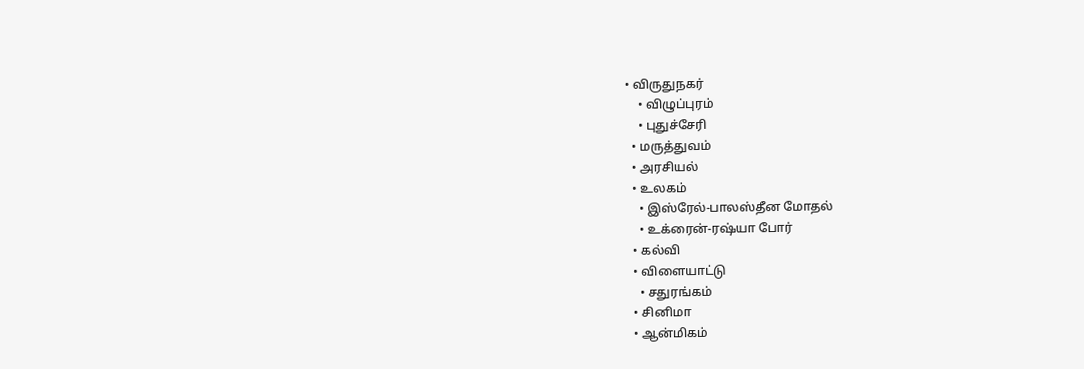• விருதுநகர்
    • விழுப்புரம்
    • புதுச்சேரி
  • மருத்துவம்
  • அரசியல்
  • உலகம்
    • இஸ்ரேல்-பாலஸ்தீன மோதல்
    • உக்ரைன்-ரஷ்யா போர்
  • கல்வி
  • விளையாட்டு
    • சதுரங்கம்
  • சினிமா
  • ஆன்மிகம்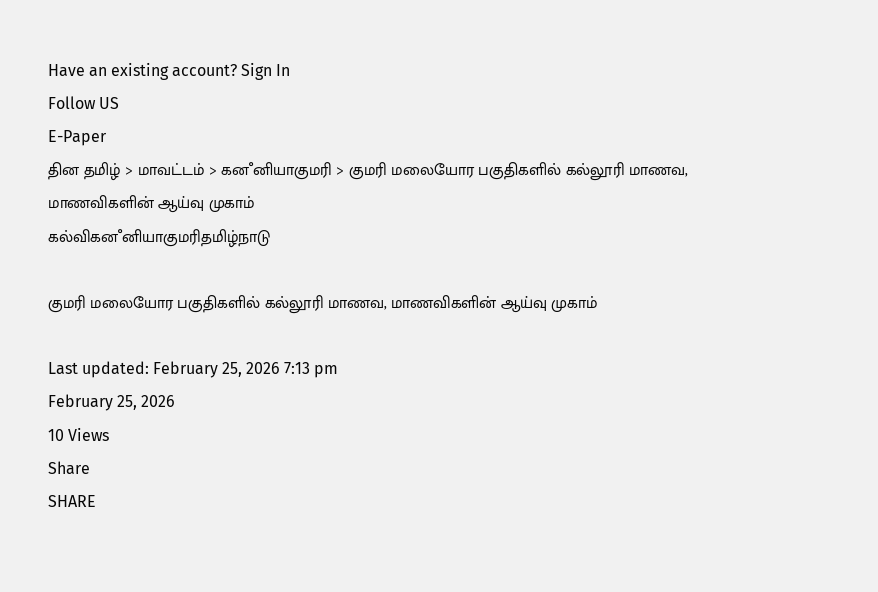Have an existing account? Sign In
Follow US
E-Paper
தின தமிழ் > மாவட்டம் > கனஂனியாகுமரி > குமரி மலையோர பகுதிகளில் கல்லூரி மாணவ, மாணவிகளின் ஆய்வு முகாம்
கல்விகனஂனியாகுமரிதமிழ்நாடு

குமரி மலையோர பகுதிகளில் கல்லூரி மாணவ, மாணவிகளின் ஆய்வு முகாம்

Last updated: February 25, 2026 7:13 pm
February 25, 2026
10 Views
Share
SHARE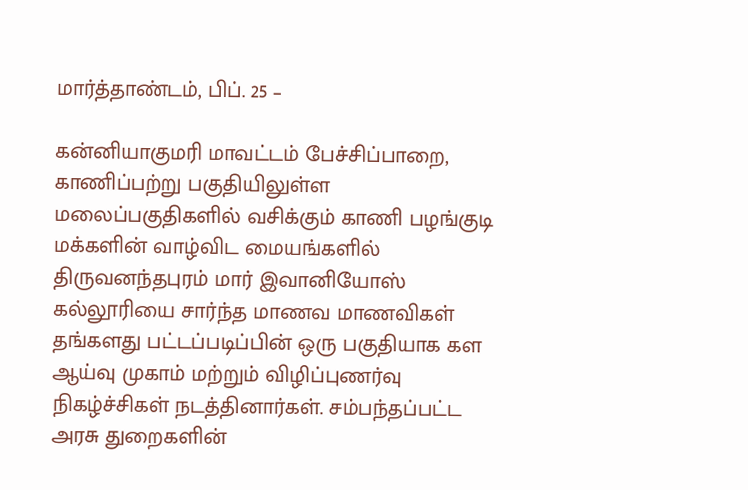மார்த்தாண்டம், பிப். 25 –

கன்னியாகுமரி மாவட்டம் பேச்சிப்பாறை, காணிப்பற்று பகுதியிலுள்ள மலைப்பகுதிகளில் வசிக்கும் காணி பழங்குடி மக்களின் வாழ்விட மையங்களில் திருவனந்தபுரம் மார் இவானியோஸ் கல்லூரியை சார்ந்த மாணவ மாணவிகள் தங்களது பட்டப்படிப்பின் ஒரு பகுதியாக கள ஆய்வு முகாம் மற்றும் விழிப்புணர்வு நிகழ்ச்சிகள் நடத்தினார்கள். சம்பந்தப்பட்ட அரசு துறைகளின்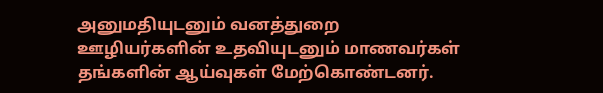அனுமதியுடனும் வனத்துறை ஊழியர்களின் உதவியுடனும் மாணவர்கள் தங்களின் ஆய்வுகள் மேற்கொண்டனர்.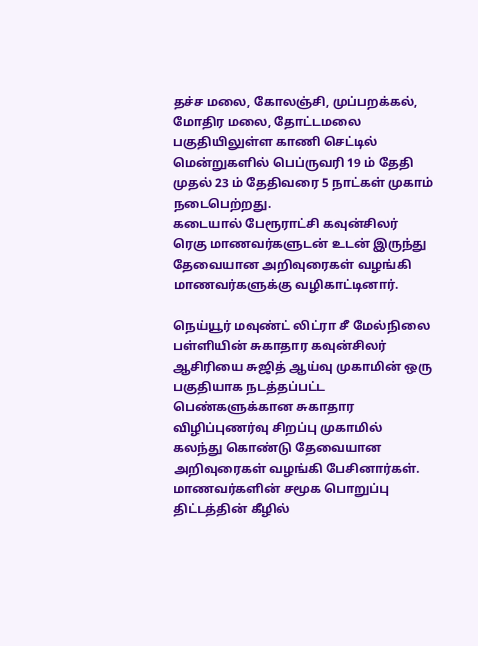தச்ச மலை, கோலஞ்சி, முப்பறக்கல், மோதிர மலை, தோட்டமலை பகுதியிலுள்ள காணி செட்டில் மென்றுகளில் பெப்ருவரி 19 ம் தேதி முதல் 23 ம் தேதிவரை 5 நாட்கள் முகாம் நடைபெற்றது.
கடையால் பேரூராட்சி கவுன்சிலர் ரெகு மாணவர்களுடன் உடன் இருந்து தேவையான அறிவுரைகள் வழங்கி மாணவர்களுக்கு வழிகாட்டினார்.

நெய்யூர் மவுண்ட் லிட்ரா சீ மேல்நிலை பள்ளியின் சுகாதார கவுன்சிலர் ஆசிரியை சுஜித் ஆய்வு முகாமின் ஒரு பகுதியாக நடத்தப்பட்ட பெண்களுக்கான சுகாதார விழிப்புணர்வு சிறப்பு முகாமில் கலந்து கொண்டு தேவையான அறிவுரைகள் வழங்கி பேசினார்கள். மாணவர்களின் சமூக பொறுப்பு திட்டத்தின் கீழில்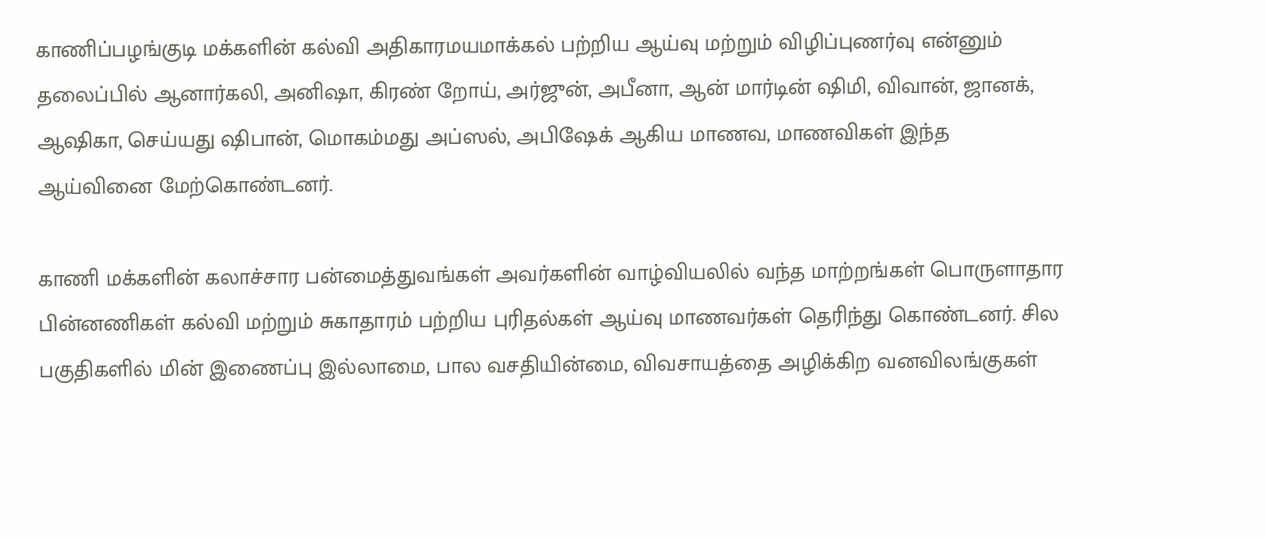காணிப்பழங்குடி மக்களின் கல்வி அதிகாரமயமாக்கல் பற்றிய ஆய்வு மற்றும் விழிப்புணர்வு என்னும் தலைப்பில் ஆனார்கலி, அனிஷா, கிரண் றோய், அர்ஜுன், அபீனா, ஆன் மார்டின் ஷிமி, விவான், ஜானக், ஆஷிகா, செய்யது ஷிபான், மொகம்மது அப்ஸல், அபிஷேக் ஆகிய மாணவ, மாணவிகள் இந்த ஆய்வினை மேற்கொண்டனர்.

காணி மக்களின் கலாச்சார பன்மைத்துவங்கள் அவர்களின் வாழ்வியலில் வந்த மாற்றங்கள் பொருளாதார பின்னணிகள் கல்வி மற்றும் சுகாதாரம் பற்றிய புரிதல்கள் ஆய்வு மாணவர்கள் தெரிந்து கொண்டனர். சில பகுதிகளில் மின் இணைப்பு இல்லாமை, பால வசதியின்மை, விவசாயத்தை அழிக்கிற வனவிலங்குகள்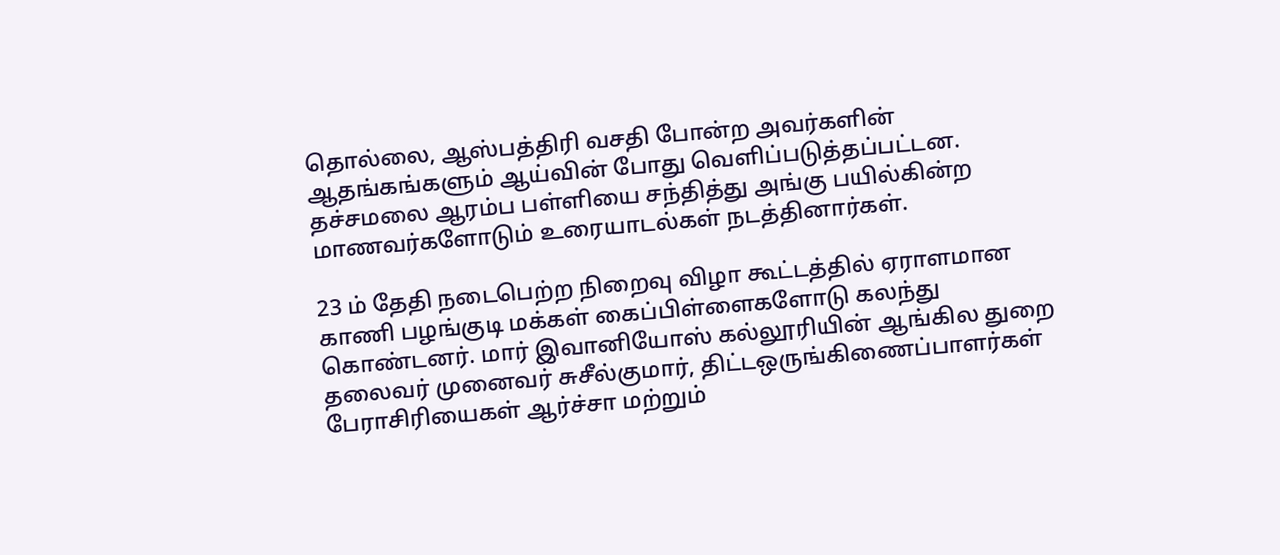தொல்லை, ஆஸ்பத்திரி வசதி போன்ற அவர்களின் ஆதங்கங்களும் ஆய்வின் போது வெளிப்படுத்தப்பட்டன. தச்சமலை ஆரம்ப பள்ளியை சந்தித்து அங்கு பயில்கின்ற மாணவர்களோடும் உரையாடல்கள் நடத்தினார்கள்.

23 ம் தேதி நடைபெற்ற நிறைவு விழா கூட்டத்தில் ஏராளமான காணி பழங்குடி மக்கள் கைப்பிள்ளைகளோடு கலந்து கொண்டனர். மார் இவானியோஸ் கல்லூரியின் ஆங்கில துறை தலைவர் முனைவர் சுசீல்குமார், திட்டஒருங்கிணைப்பாளர்கள் பேராசிரியைகள் ஆர்ச்சா மற்றும்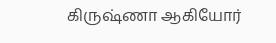கிருஷ்ணா ஆகியோர்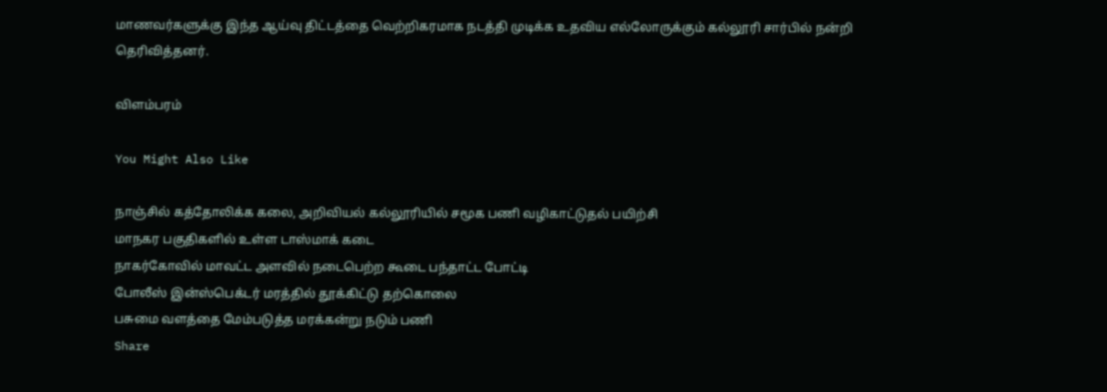மாணவர்களுக்கு இந்த ஆய்வு திட்டத்தை வெற்றிகரமாக நடத்தி முடிக்க உதவிய எல்லோருக்கும் கல்லூரி சார்பில் நன்றி தெரிவித்தனர்.

விளம்பரம்

You Might Also Like

நாஞ்சில் கத்தோலிக்க கலை, அறிவியல் கல்லூரியில் சமூக பணி வழிகாட்டுதல் பயிற்சி
மாநகர பகுதிகளில் உள்ள டாஸ்மாக் கடை
நாகர்கோவில் மாவட்ட அளவில் நடைபெற்ற கூடை பந்தாட்ட போட்டி
போலீஸ் இன்ஸ்பெக்டர் மரத்தில் தூக்கிட்டு தற்கொலை
பசுமை வளத்தை மேம்படுத்த மரக்கன்று நடும் பணி
Share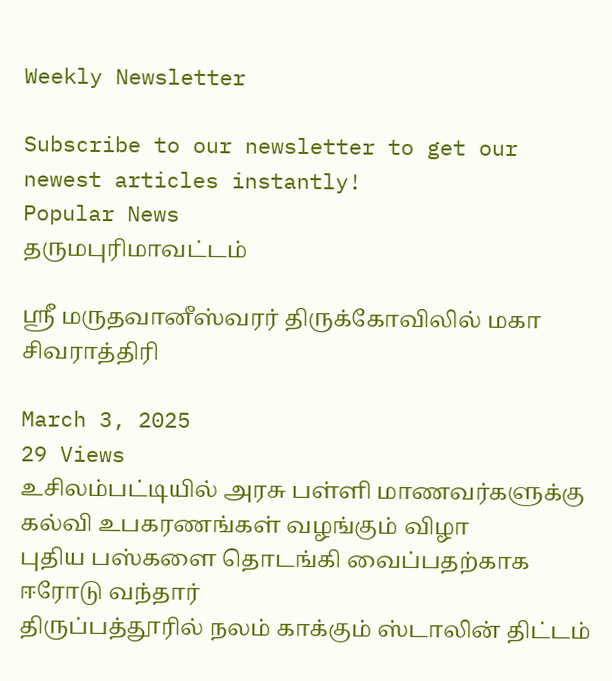Weekly Newsletter

Subscribe to our newsletter to get our newest articles instantly!
Popular News
தருமபுரிமாவட்டம்

ஸ்ரீ மருதவானீஸ்வரர் திருக்கோவிலில் மகா சிவராத்திரி

March 3, 2025
29 Views
உசிலம்பட்டியில் அரசு பள்ளி மாணவர்களுக்கு கல்வி உபகரணங்கள் வழங்கும் விழா
புதிய பஸ்களை தொடங்கி வைப்பதற்காக ஈரோடு வந்தார்
திருப்பத்தூரில் நலம் காக்கும் ஸ்டாலின் திட்டம்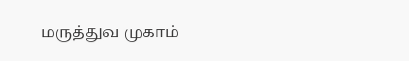மருத்துவ முகாம்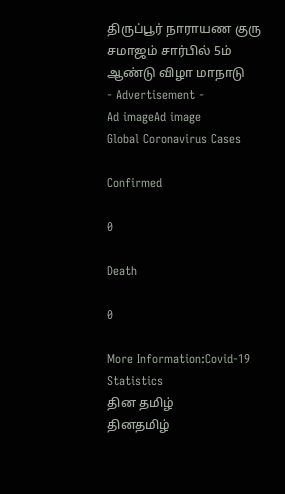திருப்பூர் நாராயண குரு சமாஜம் சார்பில் 5ம் ஆண்டு விழா மாநாடு
- Advertisement -
Ad imageAd image
Global Coronavirus Cases

Confirmed

0

Death

0

More Information:Covid-19 Statistics
தின தமிழ்
தினதமிழ்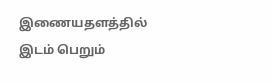இணையதளத்தில் இடம் பெறும்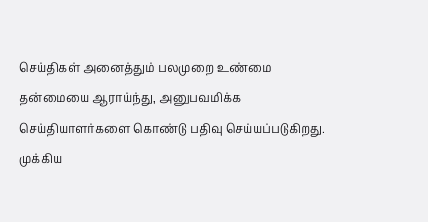செய்திகள் அனைத்தும் பலமுறை உண்மை தன்மையை ஆராய்ந்து, அனுபவமிக்க செய்தியாளர்களை கொண்டு பதிவு செய்யப்படுகிறது.
முக்கிய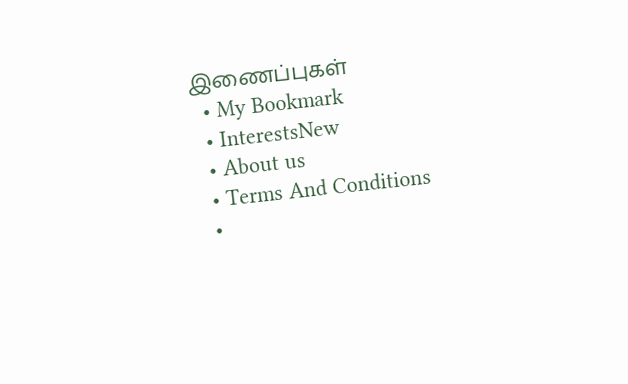இணைப்புகள்
  • My Bookmark
  • InterestsNew
  • About us
  • Terms And Conditions
  •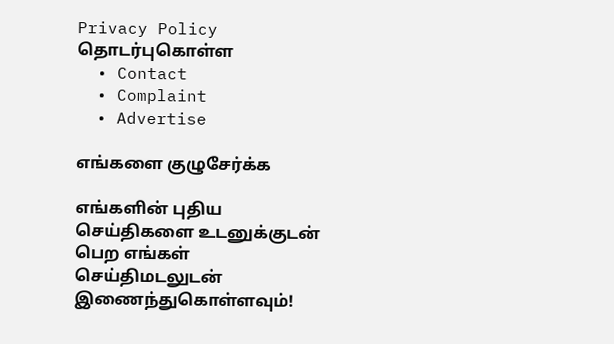Privacy Policy
தொடர்புகொள்ள
  • Contact
  • Complaint
  • Advertise

எங்களை குழுசேர்க்க

எங்களின் புதிய செய்திகளை உடனுக்குடன் பெற எங்கள் செய்திமடலுடன் இணைந்துகொள்ளவும்!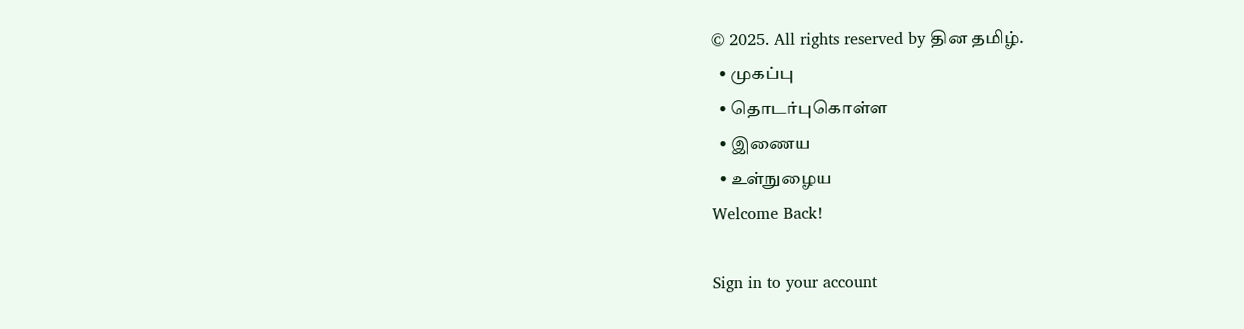© 2025. All rights reserved by தின தமிழ்.
  • முகப்பு
  • தொடர்புகொள்ள
  • இணைய
  • உள்நுழைய
Welcome Back!

Sign in to your account